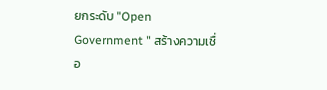ยกระดับ "Open Government " สร้างความเชื่อ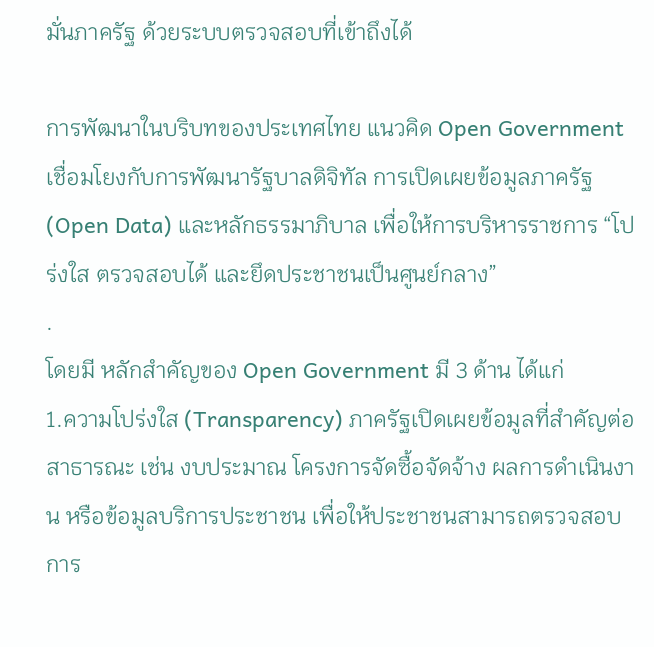มั่นภาครัฐ ด้วยระบบตรวจสอบที่เข้าถึงได้

การพัฒนาในบริบทของประเทศไทย แนวคิด Open Government เชื่อมโยงกับการพัฒนารัฐบาลดิจิทัล การเปิดเผยข้อมูลภาครัฐ (Open Data) และหลักธรรมาภิบาล เพื่อให้การบริหารราชการ “โปร่งใส ตรวจสอบได้ และยึดประชาชนเป็นศูนย์กลาง”
.
โดยมี หลักสำคัญของ Open Government มี 3 ด้าน ได้แก่
1.ความโปร่งใส (Transparency) ภาครัฐเปิดเผยข้อมูลที่สำคัญต่อสาธารณะ เช่น งบประมาณ โครงการจัดซื้อจัดจ้าง ผลการดำเนินงาน หรือข้อมูลบริการประชาชน เพื่อให้ประชาชนสามารถตรวจสอบการ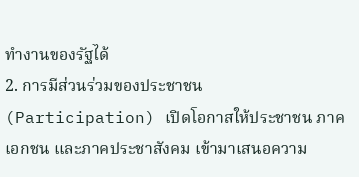ทำงานของรัฐได้
2. การมีส่วนร่วมของประชาชน (Participation) เปิดโอกาสให้ประชาชน ภาคเอกชน และภาคประชาสังคม เข้ามาเสนอความ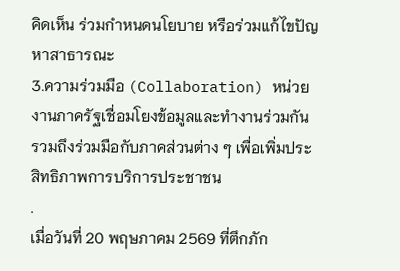คิดเห็น ร่วมกำหนดนโยบาย หรือร่วมแก้ไขปัญหาสาธารณะ
3.ความร่วมมือ (Collaboration) หน่วยงานภาครัฐเชื่อมโยงข้อมูลและทำงานร่วมกัน รวมถึงร่วมมือกับภาคส่วนต่าง ๆ เพื่อเพิ่มประสิทธิภาพการบริการประชาชน
.
เมื่อวันที่ 20 พฤษภาคม 2569 ที่ตึกภัก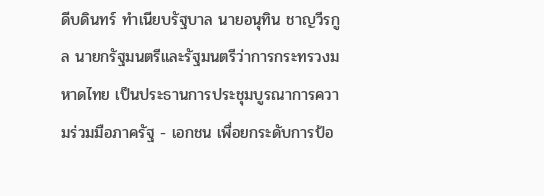ดีบดินทร์ ทำเนียบรัฐบาล นายอนุทิน ชาญวีรกูล นายกรัฐมนตรีและรัฐมนตรีว่าการกระทรวงมหาดไทย เป็นประธานการประชุมบูรณาการความร่วมมือภาครัฐ - เอกชน เพื่อยกระดับการป้อ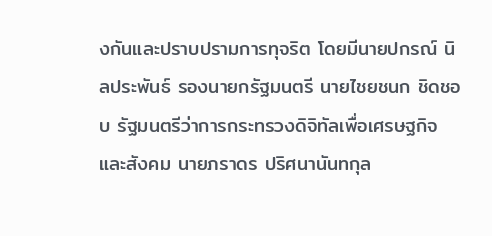งกันและปราบปรามการทุจริต โดยมีนายปกรณ์ นิลประพันธ์ รองนายกรัฐมนตรี นายไชยชนก ชิดชอบ รัฐมนตรีว่าการกระทรวงดิจิทัลเพื่อเศรษฐกิจและสังคม นายภราดร ปริศนานันทกุล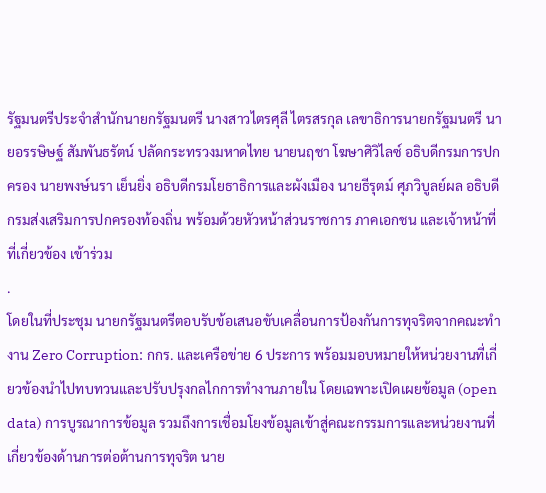รัฐมนตรีประจำสำนักนายกรัฐมนตรี นางสาวไตรศุลี ไตรสรกุล เลขาธิการนายกรัฐมนตรี นายอรรษิษฐ์ สัมพันธรัตน์ ปลัดกระทรวงมหาดไทย นายนฤชา โฆษาศิวิไลซ์ อธิบดีกรมการปกครอง นายพงษ์นรา เย็นยิ่ง อธิบดีกรมโยธาธิการและผังเมือง นายธีรุตม์ ศุภวิบูลย์ผล อธิบดีกรมส่งเสริมการปกครองท้องถิ่น พร้อมด้วยหัวหน้าส่วนราชการ ภาคเอกชน และเจ้าหน้าที่ที่เกี่ยวข้อง เข้าร่วม
.
โดยในที่ประชุม นายกรัฐมนตรีตอบรับข้อเสนอขับเคลื่อนการป้องกันการทุจริตจากคณะทำงาน Zero Corruption: กกร. และเครือข่าย 6 ประการ พร้อมมอบหมายให้หน่วยงานที่เกี่ยวข้องนำไปทบทวนและปรับปรุงกลไกการทำงานภายใน โดยเฉพาะเปิดเผยข้อมูล (open data) การบูรณาการข้อมูล รวมถึงการเชื่อมโยงข้อมูลเข้าสู่คณะกรรมการและหน่วยงานที่เกี่ยวข้องด้านการต่อต้านการทุจริต นาย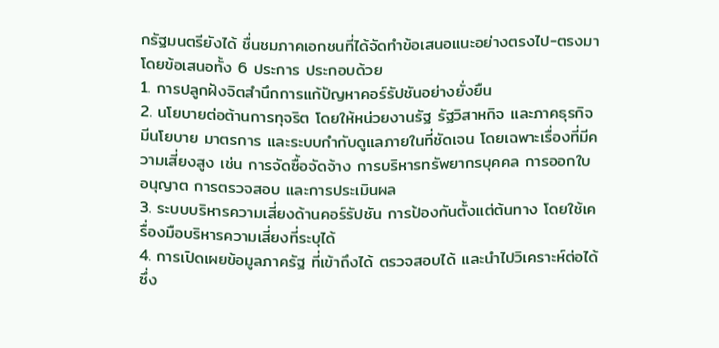กรัฐมนตรียังได้ ชื่นชมภาคเอกชนที่ได้จัดทำข้อเสนอแนะอย่างตรงไป-ตรงมา โดยข้อเสนอทั้ง 6 ประการ ประกอบด้วย
1. การปลูกฝังจิตสำนึกการแก้ปัญหาคอร์รัปชันอย่างยั่งยืน
2. นโยบายต่อต้านการทุจริต โดยให้หน่วยงานรัฐ รัฐวิสาหกิจ และภาคธุรกิจ มีนโยบาย มาตรการ และระบบกำกับดูแลภายในที่ชัดเจน โดยเฉพาะเรื่องที่มีความเสี่ยงสูง เช่น การจัดซื้อจัดจ้าง การบริหารทรัพยากรบุคคล การออกใบอนุญาต การตรวจสอบ และการประเมินผล
3. ระบบบริหารความเสี่ยงด้านคอร์รัปชัน การป้องกันตั้งแต่ต้นทาง โดยใช้เครื่องมือบริหารความเสี่ยงที่ระบุได้
4. การเปิดเผยข้อมูลภาครัฐ ที่เข้าถึงได้ ตรวจสอบได้ และนำไปวิเคราะห์ต่อได้ ซึ่ง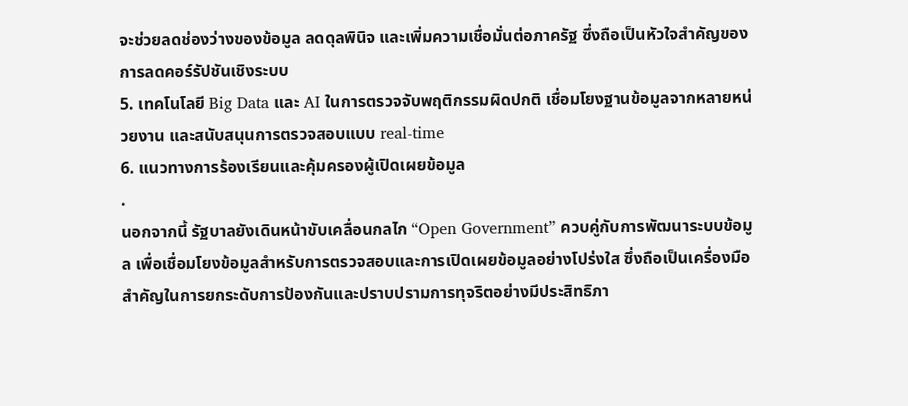จะช่วยลดช่องว่างของข้อมูล ลดดุลพินิจ และเพิ่มความเชื่อมั่นต่อภาครัฐ ซึ่งถือเป็นหัวใจสำคัญของการลดคอร์รัปชันเชิงระบบ
5. เทคโนโลยี Big Data และ AI ในการตรวจจับพฤติกรรมผิดปกติ เชื่อมโยงฐานข้อมูลจากหลายหน่วยงาน และสนับสนุนการตรวจสอบแบบ real-time
6. แนวทางการร้องเรียนและคุ้มครองผู้เปิดเผยข้อมูล
.
นอกจากนี้ รัฐบาลยังเดินหน้าขับเคลื่อนกลไก “Open Government” ควบคู่กับการพัฒนาระบบข้อมูล เพื่อเชื่อมโยงข้อมูลสำหรับการตรวจสอบและการเปิดเผยข้อมูลอย่างโปร่งใส ซึ่งถือเป็นเครื่องมือสำคัญในการยกระดับการป้องกันและปราบปรามการทุจริตอย่างมีประสิทธิภา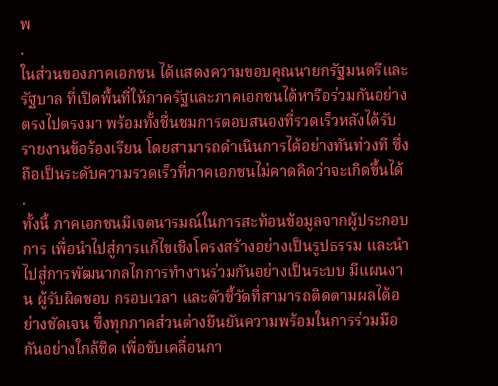พ
.
ในส่วนของภาคเอกชน ได้แสดงความขอบคุณนายกรัฐมนตรีและรัฐบาล ที่เปิดพื้นที่ให้ภาครัฐและภาคเอกชนได้หารือร่วมกันอย่างตรงไปตรงมา พร้อมทั้งชื่นชมการตอบสนองที่รวดเร็วหลังได้รับรายงานข้อร้องเรียน โดยสามารถดำเนินการได้อย่างทันท่วงที ซึ่งถือเป็นระดับความรวดเร็วที่ภาคเอกชนไม่คาดคิดว่าจะเกิดขึ้นได้
.
ทั้งนี้ ภาคเอกชนมีเจตนารมณ์ในการสะท้อนข้อมูลจากผู้ประกอบการ เพื่อนำไปสู่การแก้ไขเชิงโครงสร้างอย่างเป็นรูปธรรม และนำไปสู่การพัฒนากลไกการทำงานร่วมกันอย่างเป็นระบบ มีแผนงาน ผู้รับผิดชอบ กรอบเวลา และตัวชี้วัดที่สามารถติดตามผลได้อย่างชัดเจน ซึ่งทุกภาคส่วนต่างยืนยันความพร้อมในการร่วมมือกันอย่างใกล้ชิด เพื่อขับเคลื่อนกา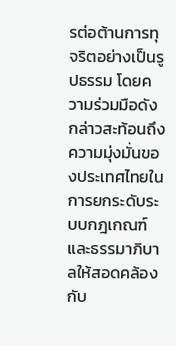รต่อต้านการทุจริตอย่างเป็นรูปธรรม โดยความร่วมมือดังกล่าวสะท้อนถึงความมุ่งมั่นของประเทศไทยในการยกระดับระบบกฎเกณฑ์และธรรมาภิบาลให้สอดคล้องกับ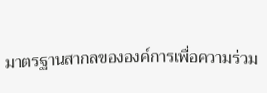มาตรฐานสากลขององค์การเพื่อความร่วม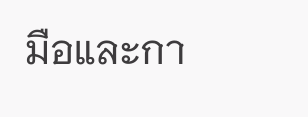มือและกา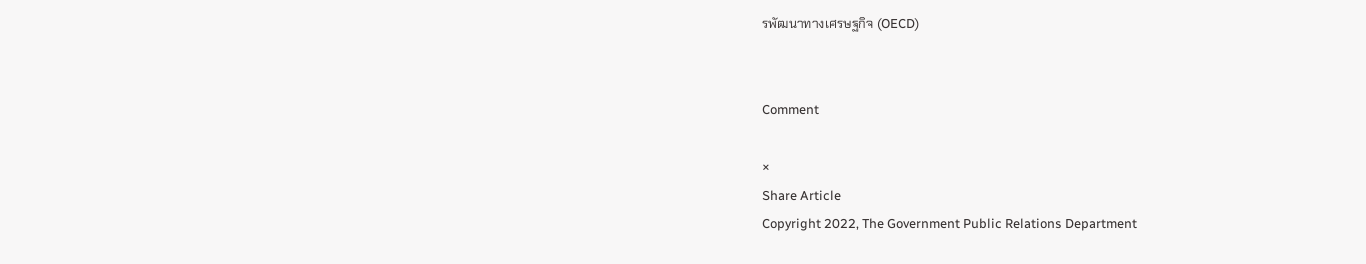รพัฒนาทางเศรษฐกิจ (OECD)


Comment

×
Share Article
Copyright 2022, The Government Public Relations Department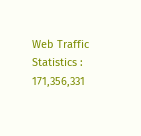Web Traffic Statistics : 171,356,331